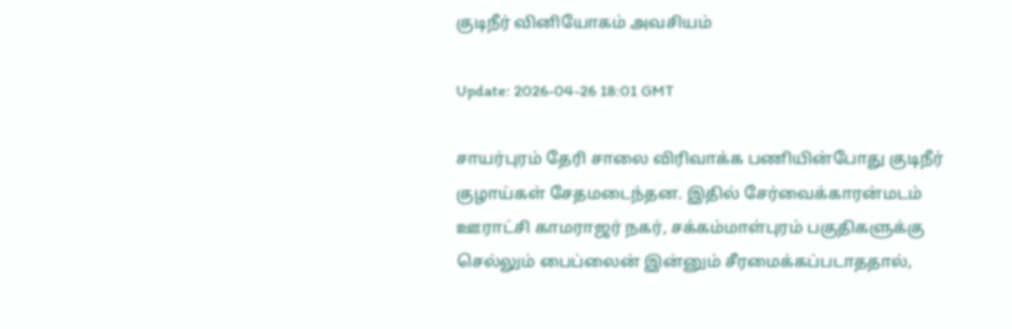குடிநீர் வினியோகம் அவசியம்

Update: 2026-04-26 18:01 GMT

சாயர்புரம் தேரி சாலை விரிவாக்க பணியின்போது குடிநீர் குழாய்கள் சேதமடைந்தன. இதில் சேர்வைக்காரன்மடம் ஊராட்சி காமராஜர் நகர், சக்கம்மாள்புரம் பகுதிகளுக்கு செல்லும் பைப்லைன் இன்னும் சீரமைக்கப்படாததால்,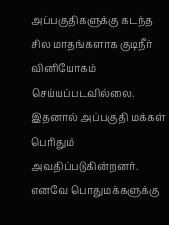அப்பகுதிகளுக்கு கடந்த சில மாதங்களாக குடிநீர் வினியோகம் செய்யப்படவில்லை. இதனால் அப்பகுதி மக்கள் பெரிதும் அவதிப்படுகின்றனர். எனவே பொதுமக்களுக்கு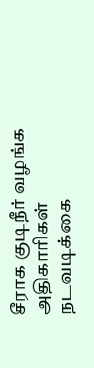சீராக குடிநீர் வழங்க அதிகாரிகள் நடவடிக்கை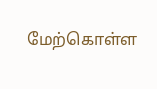மேற்கொள்ள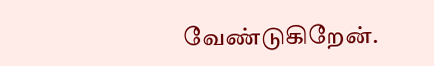வேண்டுகிறேன்.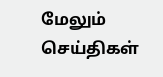மேலும் செய்திகள்